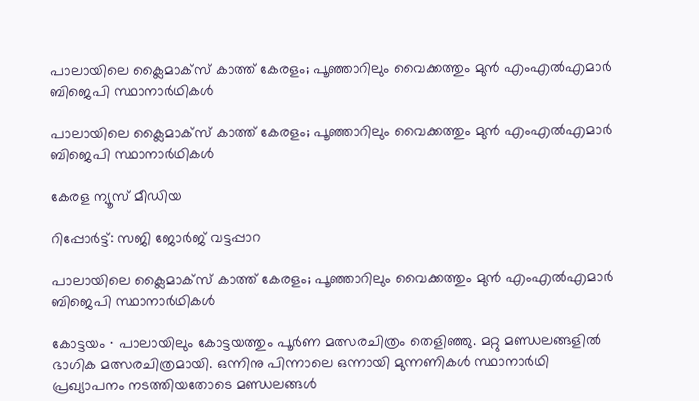പാലായിലെ ക്ലൈമാക്സ് കാത്ത് കേരളം; പൂഞ്ഞാറിലും വൈക്കത്തും മുൻ എംഎൽഎമാർ ബിജെപി സ്ഥാനാർഥികൾ

പാലായിലെ ക്ലൈമാക്സ് കാത്ത് കേരളം; പൂഞ്ഞാറിലും വൈക്കത്തും മുൻ എംഎൽഎമാർ ബിജെപി സ്ഥാനാർഥികൾ

കേരള ന്യൂസ് മീഡിയ

റിപ്പോർട്ട്‌: സജി ജോർജ് വട്ടപ്പാറ

പാലായിലെ ക്ലൈമാക്സ് കാത്ത് കേരളം; പൂഞ്ഞാറിലും വൈക്കത്തും മുൻ എംഎൽഎമാർ ബിജെപി സ്ഥാനാർഥികൾ

കോട്ടയം ∙ പാലായിലും കോട്ടയത്തും പൂർണ മത്സരചിത്രം തെളിഞ്ഞു. മറ്റു മണ്ഡലങ്ങളിൽ ഭാഗിക മത്സരചിത്രമായി. ഒന്നിനു പിന്നാലെ ഒന്നായി മുന്നണികൾ സ്ഥാനാർഥി പ്രഖ്യാപനം നടത്തിയതോടെ മണ്ഡലങ്ങൾ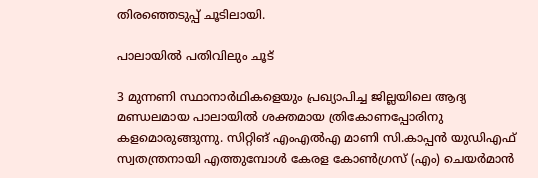തിരഞ്ഞെടുപ്പ് ചൂടിലായി.

പാലായിൽ പതിവിലും ചൂട്

3 മുന്നണി സ്ഥാനാർഥികളെയും പ്രഖ്യാപിച്ച ജില്ലയിലെ ആദ്യ മണ്ഡലമായ പാലായിൽ ശക്തമായ ത്രികോണപ്പോരിനു കളമൊരുങ്ങുന്നു. സിറ്റിങ് എംഎൽഎ മാണി സി.കാപ്പൻ യുഡിഎഫ് സ്വതന്ത്രനായി എത്തുമ്പോൾ കേരള കോൺഗ്രസ് (എം) ചെയർമാൻ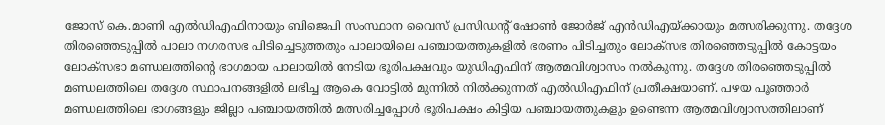ജോസ് കെ.മാണി എൽഡിഎഫിനായും ബിജെപി സംസ്ഥാന വൈസ് പ്രസിഡന്റ് ഷോൺ ജോർജ് എൻഡിഎയ്ക്കായും മത്സരിക്കുന്നു. തദ്ദേശ തിരഞ്ഞെടുപ്പിൽ പാലാ നഗരസഭ പിടിച്ചെടുത്തതും പാലായിലെ പഞ്ചായത്തുകളിൽ ഭരണം പിടിച്ചതും ലോക്സഭ തിരഞ്ഞെടുപ്പിൽ കോട്ടയം ലോക്സഭാ മണ്ഡലത്തിന്റെ ഭാഗമായ പാലായിൽ നേടിയ ഭൂരിപക്ഷവും യുഡിഎഫിന് ആത്മവിശ്വാസം നൽകുന്നു. തദ്ദേശ തിരഞ്ഞെടുപ്പിൽ മണ്ഡലത്തിലെ തദ്ദേശ സ്ഥാപനങ്ങളിൽ ലഭിച്ച ആകെ വോട്ടിൽ മുന്നിൽ നിൽക്കുന്നത് എൽഡിഎഫിന് പ്രതീക്ഷയാണ്. പഴയ പൂഞ്ഞാർ മണ്ഡലത്തിലെ ഭാഗങ്ങളും ജില്ലാ പഞ്ചായത്തിൽ മത്സരിച്ചപ്പോൾ ഭൂരിപക്ഷം കിട്ടിയ പഞ്ചായത്തുകളും ഉണ്ടെന്ന ആത്മവിശ്വാസത്തിലാണ്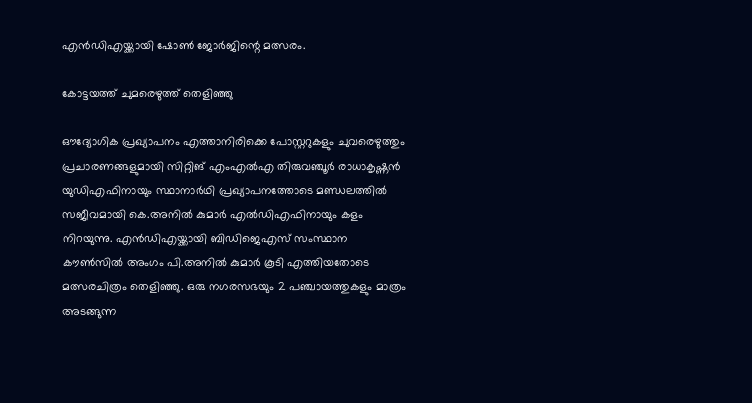എൻഡിഎയ്ക്കായി ഷോൺ ജോർജിന്റെ മത്സരം.

കോട്ടയത്ത് ചുമരെഴുത്ത് തെളിഞ്ഞു

ഔദ്യോഗിക പ്രഖ്യാപനം എത്താനിരിക്കെ പോസ്റ്ററുകളും ചുവരെഴുത്തും പ്രചാരണങ്ങളുമായി സിറ്റിങ് എംഎൽഎ തിരുവഞ്ചൂർ രാധാകൃഷ്ണൻ യുഡിഎഫിനായും സ്ഥാനാർഥി പ്രഖ്യാപനത്തോടെ മണ്ഡലത്തിൽ സജീവമായി കെ.അനിൽ കുമാർ എൽഡിഎഫിനായും കളം നിറയുന്നു. എൻഡിഎയ്ക്കായി ബിഡിജെഎസ് സംസ്ഥാന കൗൺസിൽ അംഗം പി.അനിൽ കുമാർ കൂടി എത്തിയതോടെ മത്സരചിത്രം തെളിഞ്ഞു. ഒരു നഗരസഭയും 2 പഞ്ചായത്തുകളും മാത്രം അടങ്ങുന്ന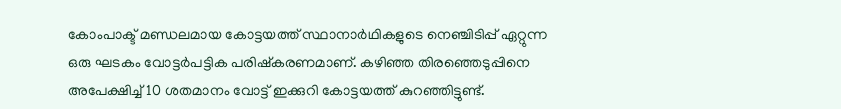കോംപാക്ട് മണ്ഡലമായ കോട്ടയത്ത് സ്ഥാനാർഥികളുടെ നെഞ്ചിടിപ്പ് ഏറ്റുന്ന ഒരു ഘടകം വോട്ടർപട്ടിക പരിഷ്കരണമാണ്. കഴിഞ്ഞ തിരഞ്ഞെടുപ്പിനെ അപേക്ഷിച്ച് 10 ശതമാനം വോട്ട് ഇക്കുറി കോട്ടയത്ത് കുറഞ്ഞിട്ടുണ്ട്.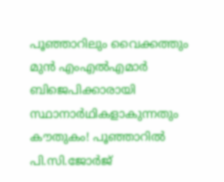പൂഞ്ഞാറിലും വൈക്കത്തും മുൻ എംഎൽഎമാർ ബിജെപിക്കാരായി സ്ഥാനാർഥികളാകുന്നതും കൗതുകം! പൂഞ്ഞാറിൽ പി.സി.ജോർജ്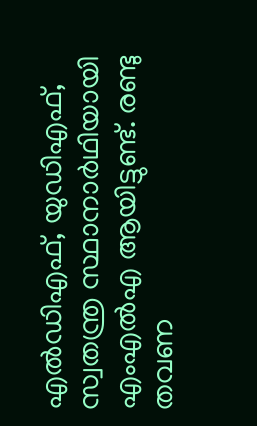എൽഡിഎഫ്, യുഡിഎഫ്, സ്വതന്ത്ര സ്ഥാനാർഥിയായി എംഎൽഎ ആയിട്ടുണ്ട്. രണ്ടു തവണ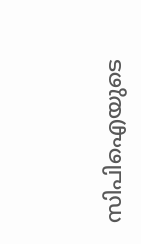സിപിഐയുടെ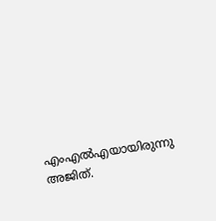എംഎൽഎയായിരുന്നു അജിത്.